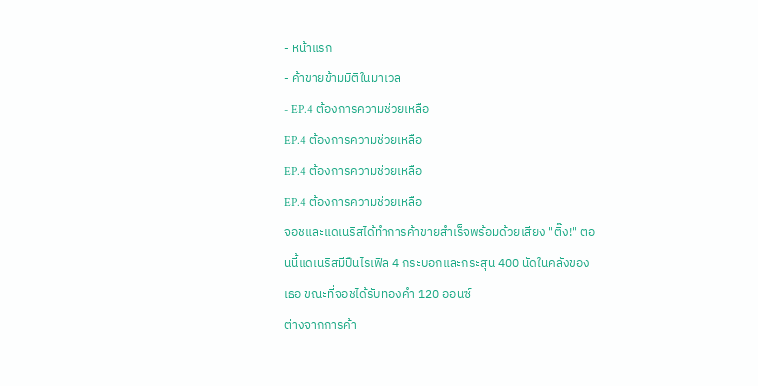- หน้าแรก
- ค้าขายข้ามมิติในมาเวล
- EP.4 ต้องการความช่วยเหลือ
EP.4 ต้องการความช่วยเหลือ
EP.4 ต้องการความช่วยเหลือ
EP.4 ต้องการความช่วยเหลือ
จอชและแดเนริสได้ทำการค้าขายสำเร็จพร้อมด้วยเสียง "ติ๊ง!" ตอนนี้แดเนริสมีปืนไรเฟิล 4 กระบอกและกระสุน 400 นัดในคลังของเธอ ขณะที่จอชได้รับทองคำ 120 ออนซ์
ต่างจากการค้า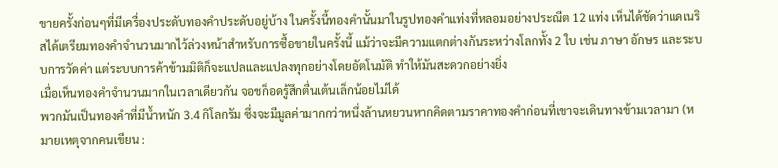ขายครั้งก่อนๆที่มีเครื่องประดับทองคำประดับอยู่บ้าง ในครั้งนี้ทองคำนั้นมาในรูปทองคำแท่งที่หลอมอย่างประณีต 12 แท่ง เห็นได้ชัดว่าแดเนริสได้เตรียมทองคำจำนวนมากไว้ล่วงหน้าสำหรับการซื้อขายในครั้งนี้ แม้ว่าจะมีความแตกต่างกันระหว่างโลกทั้ง 2 ใบ เช่น ภาษา อักษร และระบบการวัดค่า แต่ระบบการค้าข้ามมิติก็จะแปลและแปลงทุกอย่างโดยอัตโนมัติ ทำให้มันสะดวกอย่างยิ่ง
เมื่อเห็นทองคำจำนวนมากในเวลาเดียวกัน จอชก็อดรู้สึกตื่นเต้นเล็กน้อยไม่ได้
พวกมันเป็นทองคำที่มีน้ำหนัก 3.4 กิโลกรัม ซึ่งจะมีมูลค่ามากกว่าหนึ่งล้านหยวนหากคิดตามราคาทองคำก่อนที่เขาจะเดินทางข้ามเวลามา (หมายเหตุจากคนเขียน :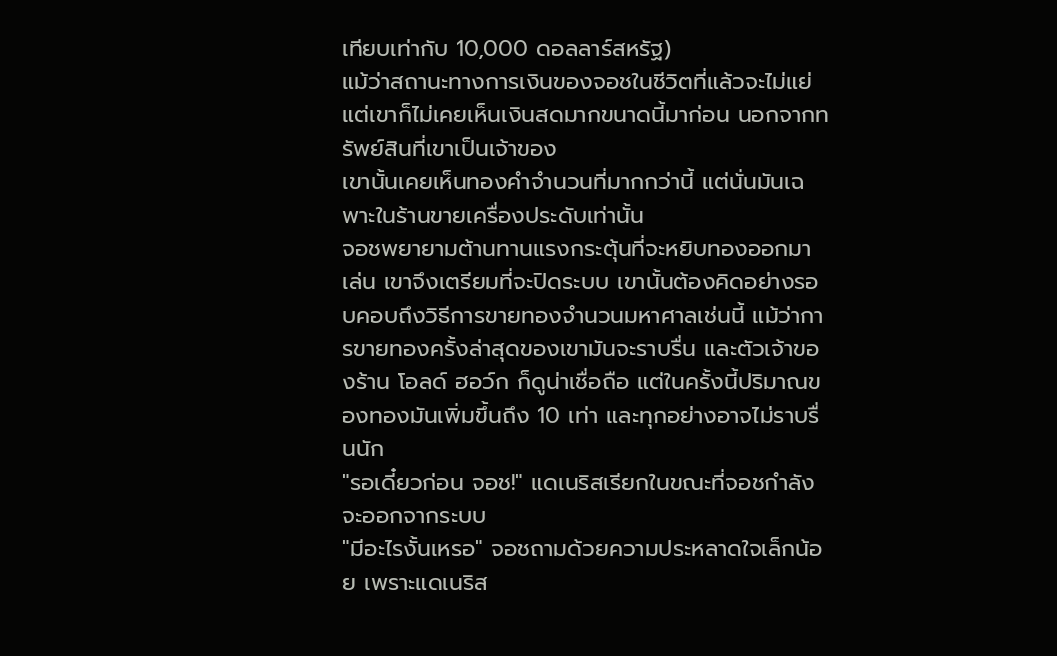เทียบเท่ากับ 10,000 ดอลลาร์สหรัฐ)
แม้ว่าสถานะทางการเงินของจอชในชีวิตที่แล้วจะไม่แย่ แต่เขาก็ไม่เคยเห็นเงินสดมากขนาดนี้มาก่อน นอกจากทรัพย์สินที่เขาเป็นเจ้าของ
เขานั้นเคยเห็นทองคำจำนวนที่มากกว่านี้ แต่นั่นมันเฉพาะในร้านขายเครื่องประดับเท่านั้น
จอชพยายามต้านทานแรงกระตุ้นที่จะหยิบทองออกมาเล่น เขาจึงเตรียมที่จะปิดระบบ เขานั้นต้องคิดอย่างรอบคอบถึงวิธีการขายทองจำนวนมหาศาลเช่นนี้ แม้ว่าการขายทองครั้งล่าสุดของเขามันจะราบรื่น และตัวเจ้าของร้าน โอลด์ ฮอว์ก ก็ดูน่าเชื่อถือ แต่ในครั้งนี้ปริมาณของทองมันเพิ่มขึ้นถึง 10 เท่า และทุกอย่างอาจไม่ราบรื่นนัก
"รอเดี๋ยวก่อน จอช!" แดเนริสเรียกในขณะที่จอชกำลังจะออกจากระบบ
"มีอะไรงั้นเหรอ" จอชถามด้วยความประหลาดใจเล็กน้อย เพราะแดเนริส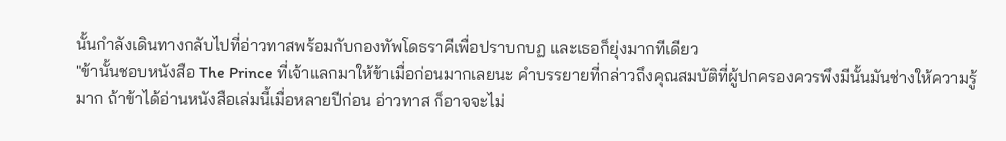นั้นกำลังเดินทางกลับไปที่อ่าวทาสพร้อมกับกองทัพโดธราคีเพื่อปราบกบฏ และเธอก็ยุ่งมากทีเดียว
"ข้านั้นชอบหนังสือ The Prince ที่เจ้าแลกมาให้ข้าเมื่อก่อนมากเลยนะ คำบรรยายที่กล่าวถึงคุณสมบัติที่ผู้ปกครองควรพึงมีนั้นมันช่างให้ความรู้มาก ถ้าข้าได้อ่านหนังสือเล่มนี้เมื่อหลายปีก่อน อ่าวทาส ก็อาจจะไม่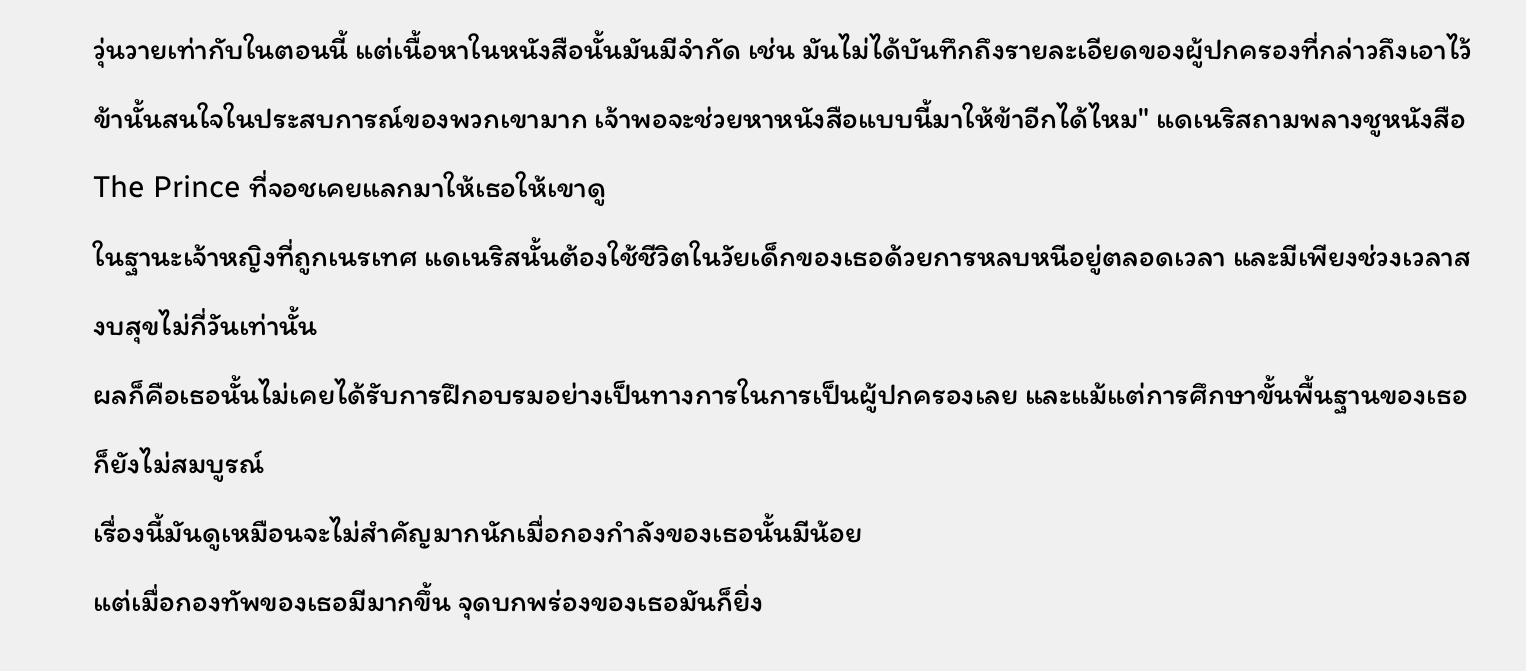วุ่นวายเท่ากับในตอนนี้ แต่เนื้อหาในหนังสือนั้นมันมีจำกัด เช่น มันไม่ได้บันทึกถึงรายละเอียดของผู้ปกครองที่กล่าวถึงเอาไว้ ข้านั้นสนใจในประสบการณ์ของพวกเขามาก เจ้าพอจะช่วยหาหนังสือแบบนี้มาให้ข้าอีกได้ไหม" แดเนริสถามพลางชูหนังสือ The Prince ที่จอชเคยแลกมาให้เธอให้เขาดู
ในฐานะเจ้าหญิงที่ถูกเนรเทศ แดเนริสนั้นต้องใช้ชีวิตในวัยเด็กของเธอด้วยการหลบหนีอยู่ตลอดเวลา และมีเพียงช่วงเวลาสงบสุขไม่กี่วันเท่านั้น
ผลก็คือเธอนั้นไม่เคยได้รับการฝึกอบรมอย่างเป็นทางการในการเป็นผู้ปกครองเลย และแม้แต่การศึกษาขั้นพื้นฐานของเธอก็ยังไม่สมบูรณ์
เรื่องนี้มันดูเหมือนจะไม่สำคัญมากนักเมื่อกองกำลังของเธอนั้นมีน้อย
แต่เมื่อกองทัพของเธอมีมากขึ้น จุดบกพร่องของเธอมันก็ยิ่ง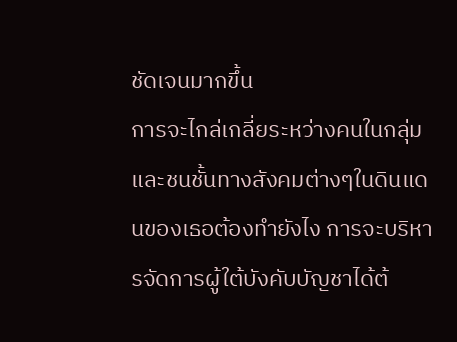ชัดเจนมากขึ้น
การจะไกล่เกลี่ยระหว่างคนในกลุ่มและชนชั้นทางสังคมต่างๆในดินแดนของเธอต้องทำยังไง การจะบริหารจัดการผู้ใต้บังคับบัญชาได้ต้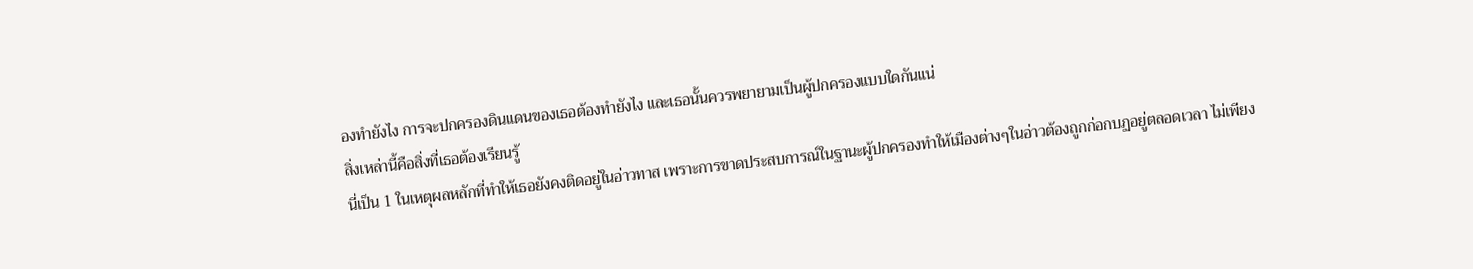องทำยังไง การจะปกครองดินแดนของเธอต้องทำยังไง และเธอนั้นควรพยายามเป็นผู้ปกครองแบบใดกันแน่
สิ่งเหล่านี้คือสิ่งที่เธอต้องเรียนรู้
นี่เป็น 1 ในเหตุผลหลักที่ทำให้เธอยังคงติดอยู่ในอ่าวทาส เพราะการขาดประสบการณ์ในฐานะผู้ปกครองทำให้เมืองต่างๆในอ่าวต้องถูกก่อกบฏอยู่ตลอดเวลา ไม่เพียง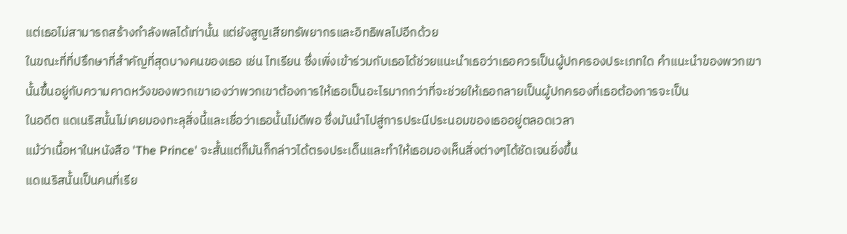แต่เธอไม่สามารถสร้างกำลังพลได้เท่านั้น แต่ยังสูญเสียทรัพยากรและอิทธิพลไปอีกด้วย
ในขณะที่ที่ปรึกษาที่สำคัญที่สุดบางคนของเธอ เช่น ไทเรียน ซึ่งเพิ่งเข้าร่วมกับเธอได้ช่วยแนะนำเธอว่าเธอควรเป็นผู้ปกครองประเภทใด คำแนะนำของพวกเขานั้นขึ้นอยู่กับความคาดหวังของพวกเขาเองว่าพวกเขาต้องการให้เธอเป็นอะไรมากกว่าที่จะช่วยให้เธอกลายเป็นผู้ปกครองที่เธอต้องการจะเป็น
ในอดีต แดเนริสนั้นไม่เคยมองทะลุสิ่งนี้และเชื่อว่าเธอนั้นไม่ดีพอ ซึ่งมันนำไปสู่การประนีประนอมของเธออยู่ตลอดเวลา
แม้ว่าเนื้อหาในหนังสือ 'The Prince' จะสั้นแต่ก็มันก็กล่าวได้ตรงประเด็นและทำให้เธอมองเห็นสิ่งต่างๆได้ชัดเจนยิ่งขึ้น
แดเนริสนั้นเป็นคนที่เรีย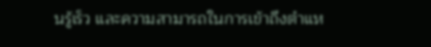นรู้เร็ว และความสามารถในการเข้าถึงตำแห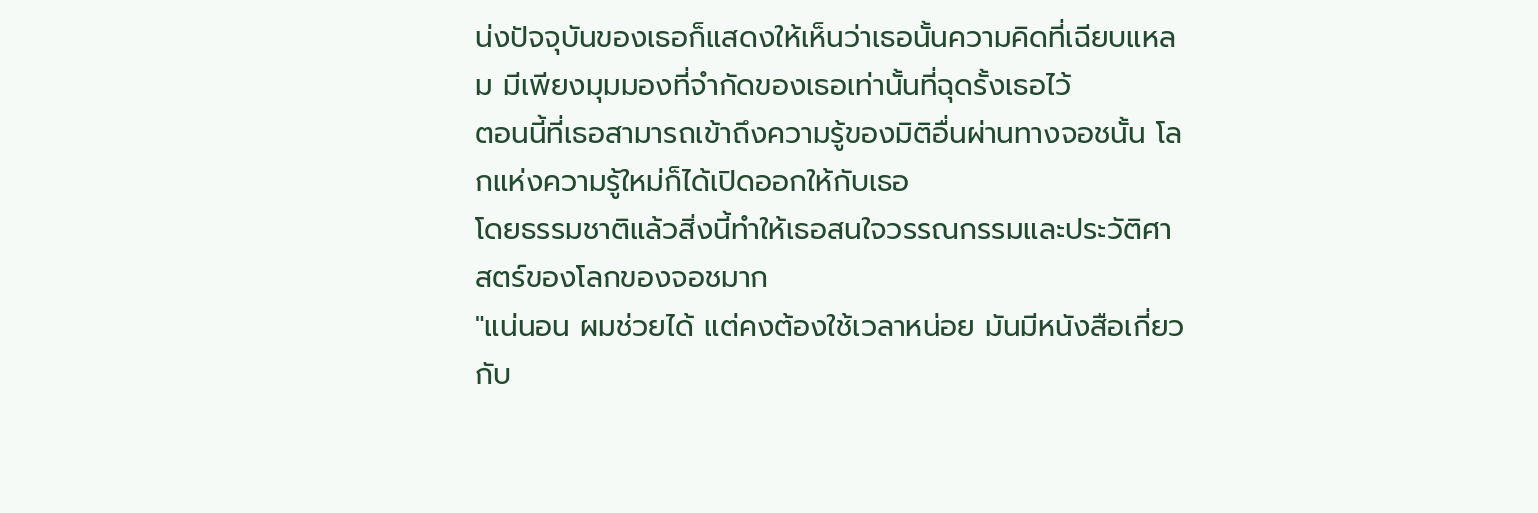น่งปัจจุบันของเธอก็แสดงให้เห็นว่าเธอนั้นความคิดที่เฉียบแหลม มีเพียงมุมมองที่จำกัดของเธอเท่านั้นที่ฉุดรั้งเธอไว้
ตอนนี้ที่เธอสามารถเข้าถึงความรู้ของมิติอื่นผ่านทางจอชนั้น โลกแห่งความรู้ใหม่ก็ได้เปิดออกให้กับเธอ
โดยธรรมชาติแล้วสิ่งนี้ทำให้เธอสนใจวรรณกรรมและประวัติศาสตร์ของโลกของจอชมาก
"แน่นอน ผมช่วยได้ แต่คงต้องใช้เวลาหน่อย มันมีหนังสือเกี่ยวกับ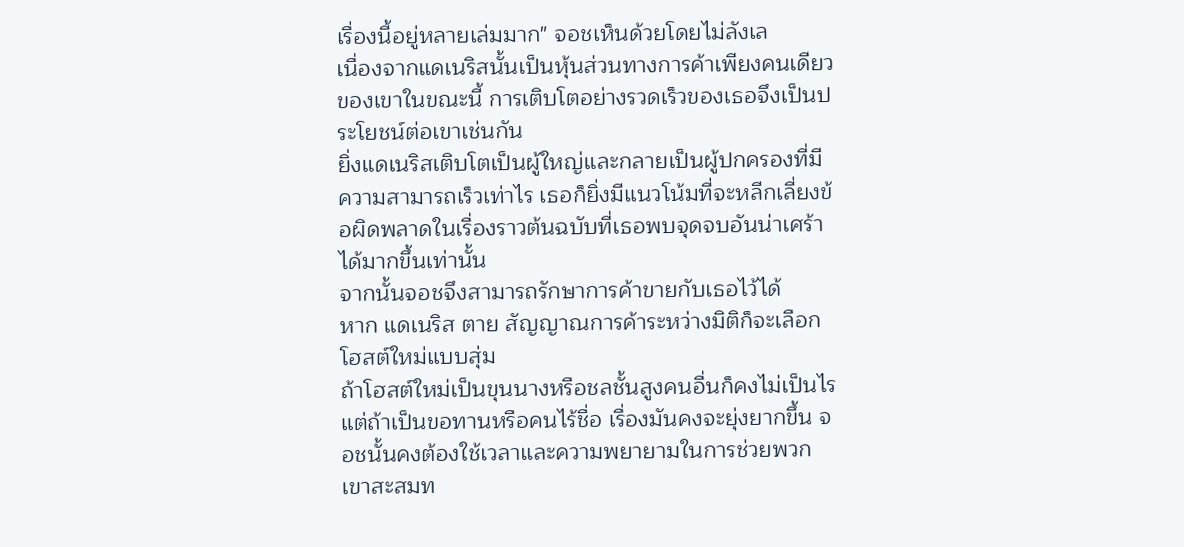เรื่องนี้อยู่หลายเล่มมาก" จอชเห็นด้วยโดยไม่ลังเล
เนื่องจากแดเนริสนั้นเป็นหุ้นส่วนทางการค้าเพียงคนเดียวของเขาในขณะนี้ การเติบโตอย่างรวดเร็วของเธอจึงเป็นประโยชน์ต่อเขาเช่นกัน
ยิ่งแดเนริสเติบโตเป็นผู้ใหญ่และกลายเป็นผู้ปกครองที่มีความสามารถเร็วเท่าไร เธอก็ยิ่งมีแนวโน้มที่จะหลีกเลี่ยงข้อผิดพลาดในเรื่องราวต้นฉบับที่เธอพบจุดจบอันน่าเศร้าได้มากขึ้นเท่านั้น
จากนั้นจอชจึงสามารถรักษาการค้าขายกับเธอไว้ได้
หาก แดเนริส ตาย สัญญาณการค้าระหว่างมิติก็จะเลือกโฮสต์ใหม่แบบสุ่ม
ถ้าโฮสต์ใหม่เป็นขุนนางหรือชลชั้นสูงคนอื่นก็คงไม่เป็นไร แต่ถ้าเป็นขอทานหรือคนไร้ชื่อ เรื่องมันคงจะยุ่งยากขึ้น จอชนั้นคงต้องใช้เวลาและความพยายามในการช่วยพวกเขาสะสมท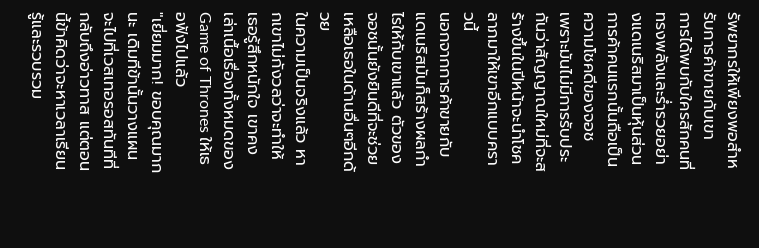รัพยากรให้เพียงพอสำหรับการค้าขายกับเขา
การได้พบกับใครสักคนที่ทรงพลังและร่ำรวยอย่างแดเนริสมาเป็นหุ้นส่วนการค้าคนแรกนั้นถือเป็นความโชคดีของจอช
เพราะมันไม่มีการรับประกันว่าสัญญาณใหม่ที่จะสร้างขึ้นในปีหน้าจะนำโชคลาภมาให้เขาอีกแบบคราวนี้
นอกจากการค้าขายกับแดเนริสมันก็สร้างผลกำไรให้กับเขาแล้ว ตัวของจอชนั้นยังยินดีที่จะช่วยเหลือเธอในด้านอื่นๆอีกด้วย
ในความเป็นจริงแล้ว หากเขาไม่กังวลว่าจะทำให้เธอรู้สึกหนักใจ เขาคงเล่าเนื้อเรื่องทั้งหมดของ Game of Thrones ให้เธอฟังไปแล้ว
"เยี่ยมมาก! ขอบคุณมากนะ เดิมทีข้านั้นวางแผนจะไปที่เวสเทอรอสทันทีที่กลับถึงอ่าวทาส แต่ตอนนี้ข้าคิดว่าจะหาเวลาเรียนรู้และรวบรวม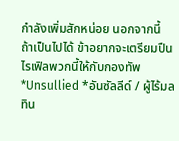กำลังเพิ่มสักหน่อย นอกจากนี้ ถ้าเป็นไปได้ ข้าอยากจะเตรียมปืนไรเฟิลพวกนี้ให้กับกองทัพ *Unsullied *อันซัลลีด์ / ผู้ไร้มลทิน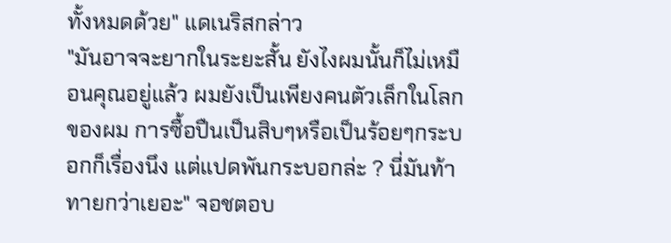ทั้งหมดด้วย" แดเนริสกล่าว
"มันอาจจะยากในระยะสั้น ยังไงผมนั้นก็ไม่เหมือนคุณอยู่แล้ว ผมยังเป็นเพียงคนตัวเล็กในโลกของผม การซื้อปืนเป็นสิบๆหรือเป็นร้อยๆกระบอกก็เรื่องนึง แต่แปดพันกระบอกล่ะ ? นี่มันท้าทายกว่าเยอะ" จอชตอบ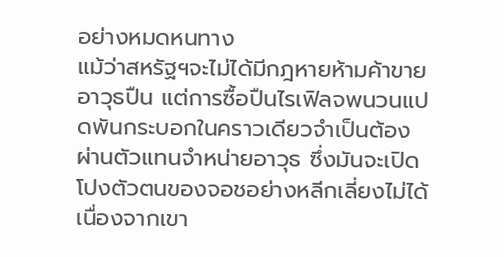อย่างหมดหนทาง
แม้ว่าสหรัฐฯจะไม่ได้มีกฎหายห้ามค้าขายอาวุธปืน แต่การซื้อปืนไรเฟิลจพนวนแปดพันกระบอกในคราวเดียวจำเป็นต้องผ่านตัวแทนจำหน่ายอาวุธ ซึ่งมันจะเปิดโปงตัวตนของจอชอย่างหลีกเลี่ยงไม่ได้
เนื่องจากเขา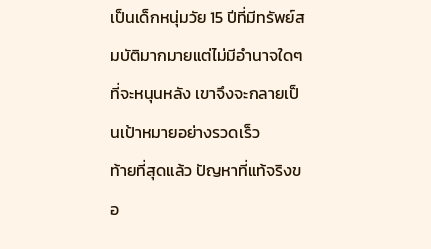เป็นเด็กหนุ่มวัย 15 ปีที่มีทรัพย์สมบัติมากมายแต่ไม่มีอำนาจใดๆที่จะหนุนหลัง เขาจึงจะกลายเป็นเป้าหมายอย่างรวดเร็ว
ท้ายที่สุดแล้ว ปัญหาที่แท้จริงขอ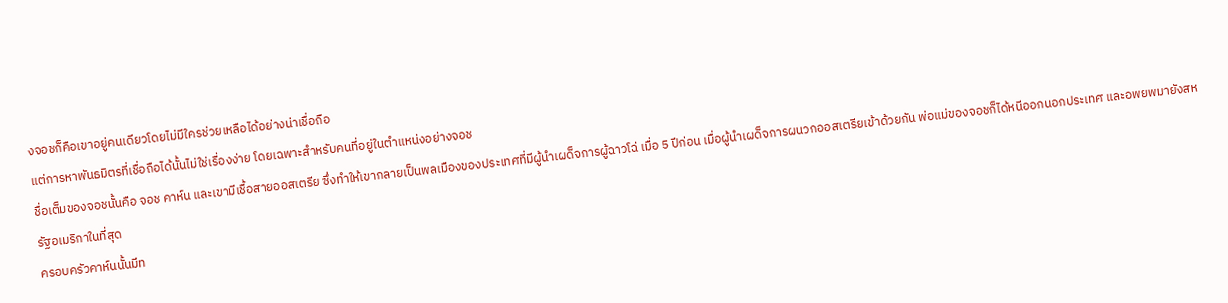งจอชก็คือเขาอยู่คนเดียวโดยไม่มีใครช่วยเหลือได้อย่างน่าเชื่อถือ
แต่การหาพันธมิตรที่เชื่อถือได้นั้นไม่ใช่เรื่องง่าย โดยเฉพาะสำหรับคนที่อยู่ในตำแหน่งอย่างจอช
ชื่อเต็มของจอชนั้นคือ จอช คาห์น และเขามีเชื้อสายออสเตรีย ซึ่งทำให้เขากลายเป็นพลเมืองของประเทศที่มีผู้นำเผด็จการผู้ฉาวโฉ่ เมื่อ 5 ปีก่อน เมื่อผู้นำเผด็จการผนวกออสเตรียเข้าด้วยกัน พ่อแม่ของจอชก็ได้หนีออกนอกประเทศ และอพยพมายังสหรัฐอเมริกาในที่สุด
ครอบครัวคาห์นนั้นมีท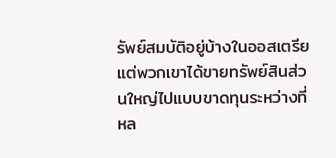รัพย์สมบัติอยู่บ้างในออสเตรีย แต่พวกเขาได้ขายทรัพย์สินส่วนใหญ่ไปแบบขาดทุนระหว่างที่หล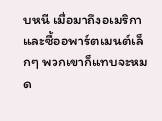บหนี เมื่อมาถึงอเมริกาและซื้ออพาร์ตเมนต์เล็กๆ พวกเขาก็แทบจะหมด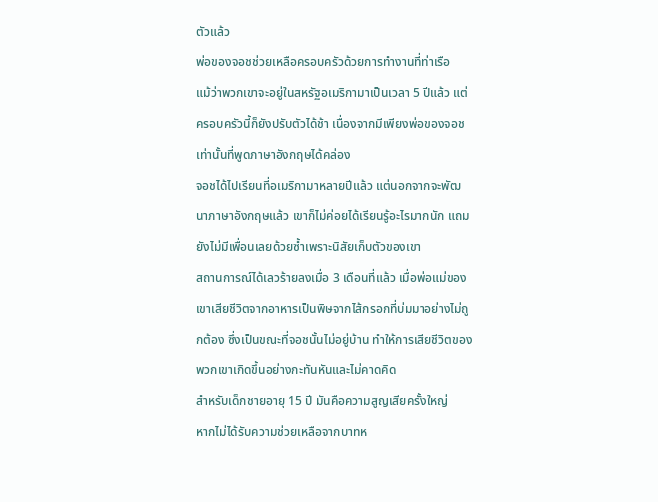ตัวแล้ว
พ่อของจอชช่วยเหลือครอบครัวด้วยการทำงานที่ท่าเรือ
แม้ว่าพวกเขาจะอยู่ในสหรัฐอเมริกามาเป็นเวลา 5 ปีแล้ว แต่ครอบครัวนี้ก็ยังปรับตัวได้ช้า เนื่องจากมีเพียงพ่อของจอชเท่านั้นที่พูดภาษาอังกฤษได้คล่อง
จอชได้ไปเรียนที่อเมริกามาหลายปีแล้ว แต่นอกจากจะพัฒนาภาษาอังกฤษแล้ว เขาก็ไม่ค่อยได้เรียนรู้อะไรมากนัก แถมยังไม่มีเพื่อนเลยด้วยซ้ำเพราะนิสัยเก็บตัวของเขา
สถานการณ์ได้เลวร้ายลงเมื่อ 3 เดือนที่แล้ว เมื่อพ่อแม่ของเขาเสียชีวิตจากอาหารเป็นพิษจากไส้กรอกที่บ่มมาอย่างไม่ถูกต้อง ซึ่งเป็นขณะที่จอชนั้นไม่อยู่บ้าน ทำให้การเสียชีวิตของพวกเขาเกิดขึ้นอย่างกะทันหันและไม่คาดคิด
สำหรับเด็กชายอายุ 15 ปี มันคือความสูญเสียครั้งใหญ่
หากไม่ได้รับความช่วยเหลือจากบาทห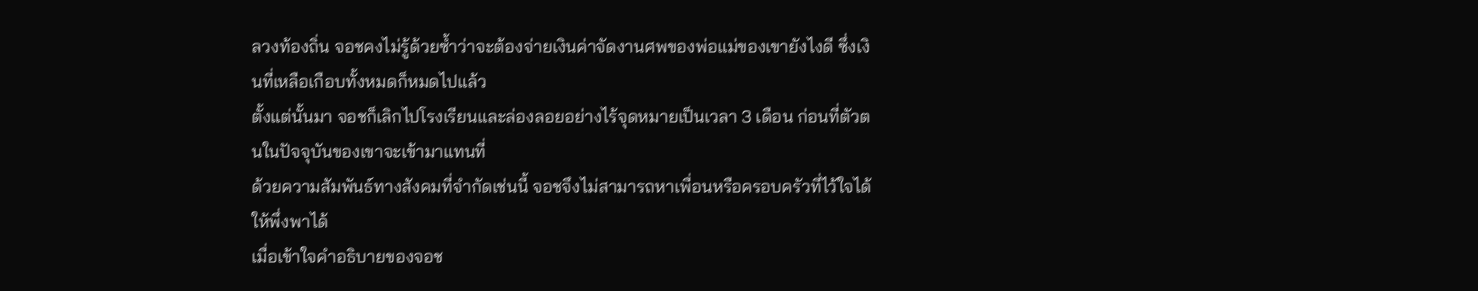ลวงท้องถิ่น จอชคงไม่รู้ด้วยซ้ำว่าจะต้องจ่ายเงินค่าจัดงานศพของพ่อแม่ของเขายังไงดี ซึ่งเงินที่เหลือเกือบทั้งหมดก็หมดไปแล้ว
ตั้งแต่นั้นมา จอชก็เลิกไปโรงเรียนและล่องลอยอย่างไร้จุดหมายเป็นเวลา 3 เดือน ก่อนที่ตัวตนในปัจจุบันของเขาจะเข้ามาแทนที่
ด้วยความสัมพันธ์ทางสังคมที่จำกัดเช่นนี้ จอชจึงไม่สามารถหาเพื่อนหรือครอบครัวที่ไว้ใจได้ให้พึ่งพาได้
เมื่อเข้าใจคำอธิบายของจอช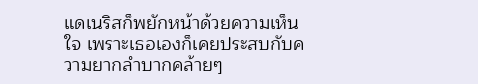แดเนริสก็พยักหน้าด้วยความเห็นใจ เพราะเธอเองก็เคยประสบกับความยากลำบากคล้ายๆ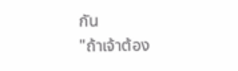กัน
"ถ้าเจ้าต้อง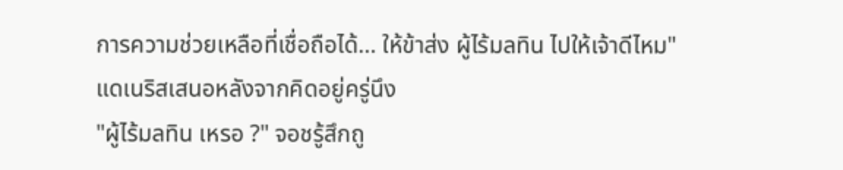การความช่วยเหลือที่เชื่อถือได้... ให้ข้าส่ง ผู้ไร้มลทิน ไปให้เจ้าดีไหม" แดเนริสเสนอหลังจากคิดอยู่ครู่นึง
"ผู้ไร้มลทิน เหรอ ?" จอชรู้สึกถู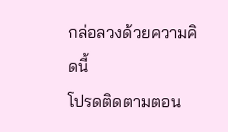กล่อลวงด้วยความคิดนี้
โปรดติดตามตอน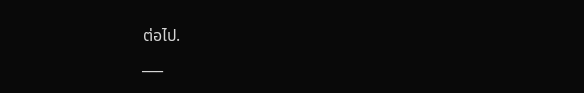ต่อไป.
___